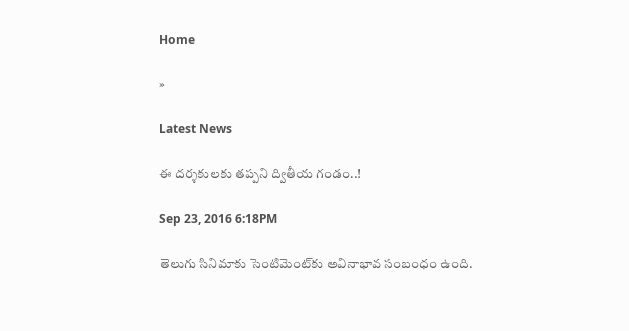Home

»

Latest News

ఈ దర్శకులకు తప్పని ద్వితీయ గండం..!

Sep 23, 2016 6:18PM

తెలుగు సినిమాకు సెంటిమెంట్‌కు అవినాభావ సంబంధం ఉంది.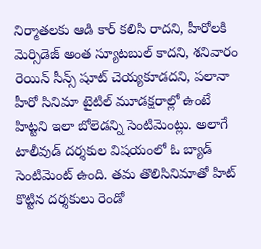నిర్మాతలకు ఆడి కార్ కలిసి రాదని, హీరోలకి మెర్సిడెజ్ అంత స్యూటబుల్ కాదని, శనివారం రెయిన్ సీన్స్ షూట్ చెయ్యకూడదని, పలానా హీరో సినిమా టైటిల్ మూడక్షరాల్లో ఉంటే హిట్టని ఇలా బోలెడన్ని సెంటిమెంట్లు. అలాగే టాలీవుడ్ దర్శకుల విషయంలో ఓ బ్యాడ్ సెంటిమెంట్ ఉంది. తమ తొలిసినిమాతో హిట్ కొట్టిన దర్శకులు రెండో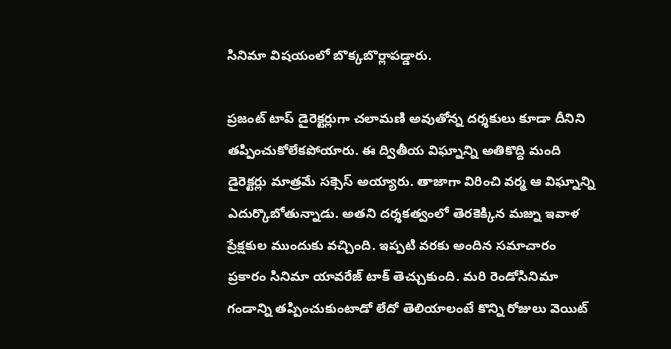సినిమా విషయంలో బొక్కబొర్లాపడ్డారు.

ప్రజంట్ టాప్ డైరెక్టర్లుగా చలామణి అవుతోన్న దర్శకులు కూడా దీనిని తప్పించుకోలేకపోయారు. ఈ ద్వితీయ విఘ్నాన్ని అతికొద్ది మంది డైరెక్టర్లు మాత్రమే సక్సెస్ అయ్యారు. తాజాగా విరించి వర్మ ఆ విఘ్నాన్ని ఎదుర్కొబోతున్నాడు. అతని దర్శకత్వంలో తెరకెక్కిన మజ్ను ఇవాళ ప్రేక్షకుల ముందుకు వచ్చింది. ఇప్పటి వరకు అందిన సమాచారం ప్రకారం సినిమా యావరేజ్ టాక్ తెచ్చుకుంది. మరి రెండోసినిమా గండాన్ని తప్పించుకుంటాడో లేదో తెలియాలంటే కొన్ని రోజులు వెయిట్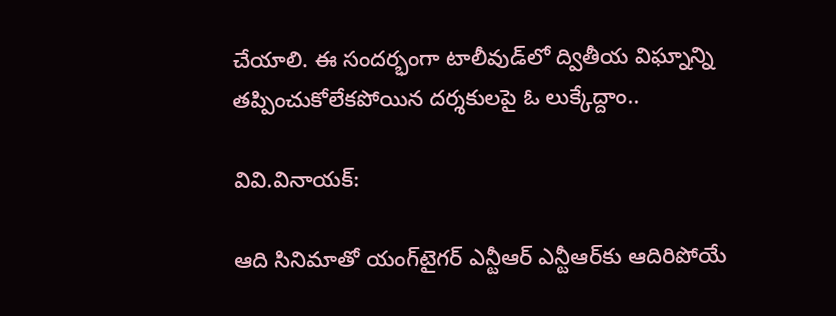చేయాలి. ఈ సందర్భంగా టాలీవుడ్‌లో ద్వితీయ విఘ్నాన్ని తప్పించుకోలేకపోయిన దర్శకులపై ఓ లుక్కేద్దాం..

వివి.వినాయక్:

ఆది సినిమాతో యంగ్‌టైగర్ ఎన్టీఆర్ ఎన్టీఆర్‌కు ఆదిరిపోయే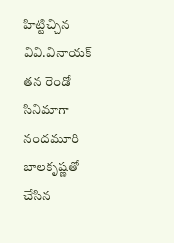హిట్టిచ్చిన వివి.వినాయక్‌ తన రెండో సినిమాగా నందమూరి బాలకృష్ణతో చేసిన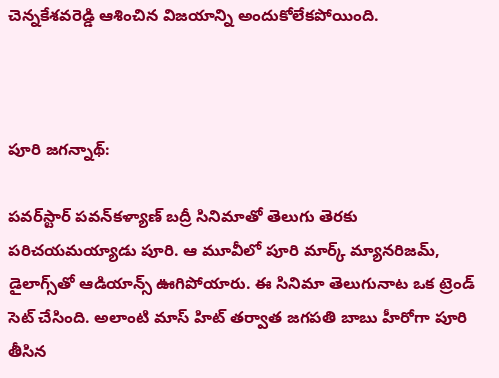చెన్నకేశవరెడ్డి ఆశించిన విజయాన్ని అందుకోలేకపోయింది.



పూరి జగన్నాథ్:

పవర్‌స్టార్ పవన్‌కళ్యాణ్‌ బద్రీ సినిమాతో తెలుగు తెరకు పరిచయమయ్యాడు పూరి. ఆ మూవీలో పూరి మార్క్ మ్యానరిజమ్, డైలాగ్స్‌తో ఆడియాన్స్ ఊగిపోయారు. ఈ సినిమా తెలుగునాట ఒక ట్రెండ్ సెట్ చేసింది. అలాంటి మాస్ హిట్ తర్వాత జగపతి బాబు హీరోగా పూరి తీసిన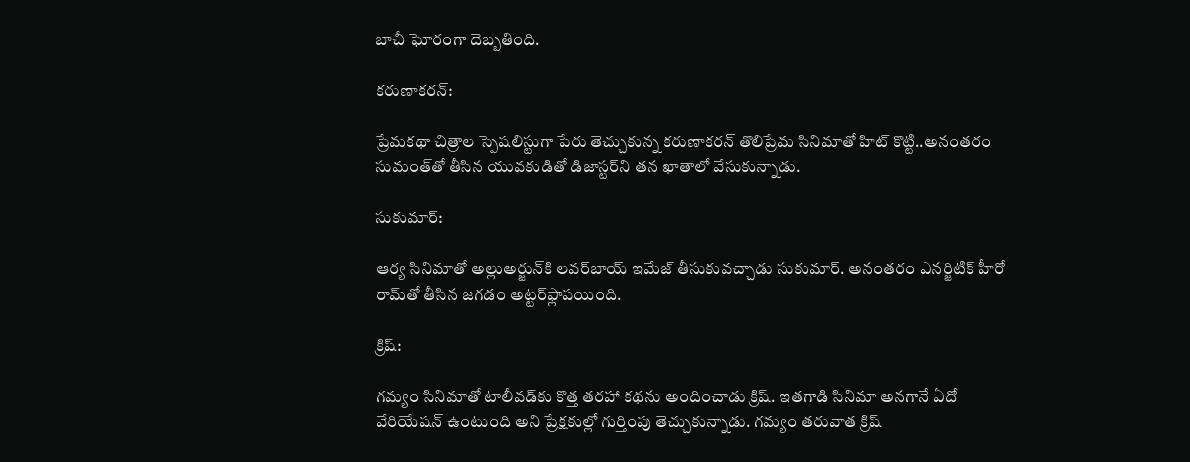బాచీ ఘోరంగా దెబ్బతింది.

కరుణాకరన్:

ప్రేమకథా చిత్రాల స్పెషలిస్టుగా పేరు తెచ్చుకున్న కరుణాకరన్ తొలిప్రేమ సినిమాతో హిట్ కొట్టి..అనంతరం సుమంత్‌తో తీసిన యువకుడితో డిజాస్టర్‌ని తన ఖాతాలో వేసుకున్నాడు.

సుకుమార్:

ఆర్య సినిమాతో అల్లుఅర్జున్‌కి లవర్‌బాయ్ ఇమేజ్ తీసుకువచ్చాడు సుకుమార్. అనంతరం ఎనర్జిటిక్ హీరో రామ్‌తో తీసిన జగడం అట్టర్‌ఫ్లాపయింది.

క్రిష్:

గమ్యం సినిమాతో టాలీవడ్‌కు కొత్త తరహా కథను అందించాడు క్రిష్. ఇతగాడి సినిమా అనగానే ఏదో వేరియేషన్ ఉంటుంది అని ప్రేక్షకుల్లో గుర్తింపు తెచ్చుకున్నాడు. గమ్యం తరువాత క్రిష్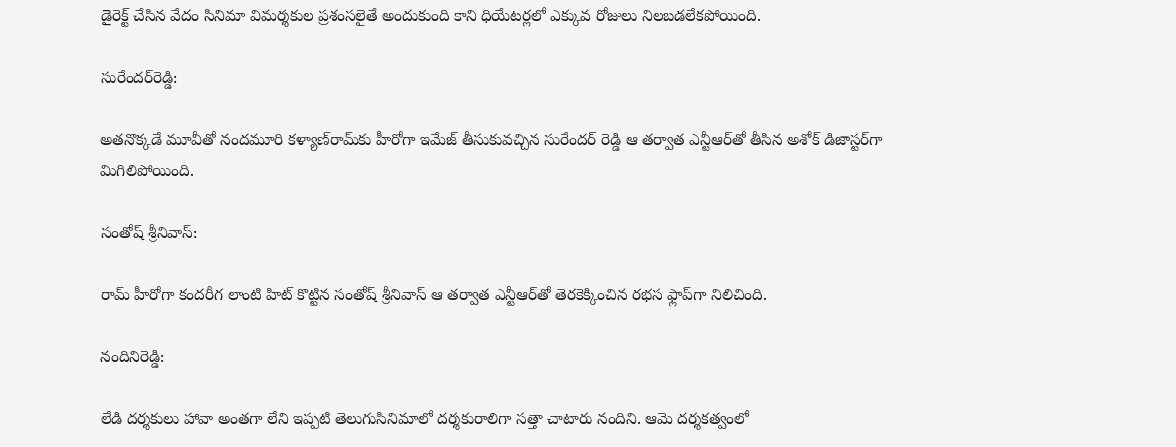డైరెక్ట్ చేసిన వేదం సినిమా విమర్శకుల ప్రశంసలైతే అందుకుంది కాని ధియేటర్లలో ఎక్కువ రోజులు నిలబడలేకపోయింది.

సురేందర్‌రెడ్డి:

అతనొక్కడే మూవీతో నందమూరి కళ్యాణ్‌రామ్‌కు హీరోగా ఇమేజ్ తీసుకువచ్చిన సురేందర్ రెడ్డి ఆ తర్వాత ఎన్టీఆర్‌తో తీసిన అశోక్ డిజాస్టర్‌గా మిగిలిపోయింది.

సంతోష్ శ్రీనివాస్:

రామ్‌ హీరోగా కందరీగ లాంటి హిట్ కొట్టిన సంతోష్ శ్రీనివాస్ ఆ తర్వాత ఎన్టీఆర్‌తో తెరకెక్కించిన రభస ఫ్లాప్‌గా నిలిచింది.

నందినిరెడ్డి:

లేడి దర్శకులు హావా అంతగా లేని ఇప్పటి తెలుగుసినిమాలో దర్శకురాలిగా సత్తా చాటారు నందిని. ఆమె దర్శకత్వంలో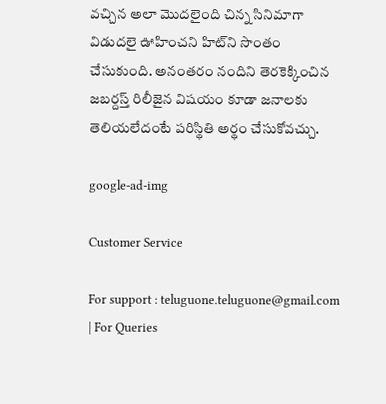వచ్చిన అలా మొదలైంది చిన్న సినిమాగా విడుదలై ఊహించని హిట్‌ని సొంతం చేసుకుంది. అనంతరం నందిని తెరకెక్కించిన జబర్దస్త్ రిలీజైన విషయం కూడా జనాలకు తెలియలేదంటే పరిస్థితి అర్థం చేసుకోవచ్చు.

google-ad-img

Customer Service

For support : teluguone.teluguone@gmail.com | For Queries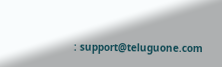: support@teluguone.com